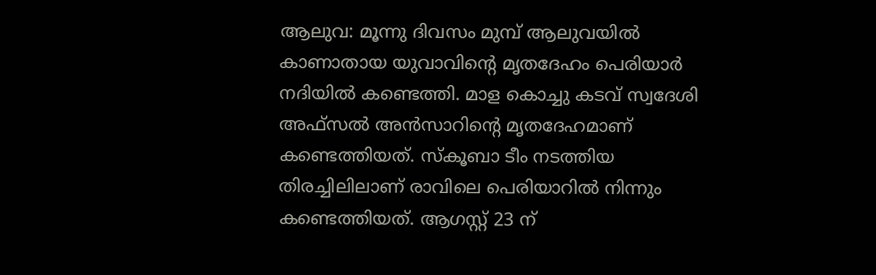ആലുവ: മൂന്നു ദിവസം മുമ്പ് ആലുവയിൽ കാണാതായ യുവാവിന്റെ മൃതദേഹം പെരിയാർ നദിയിൽ കണ്ടെത്തി. മാള കൊച്ചു കടവ് സ്വദേശി അഫ്സൽ അൻസാറിന്റെ മൃതദേഹമാണ് കണ്ടെത്തിയത്. സ്കൂബാ ടീം നടത്തിയ തിരച്ചിലിലാണ് രാവിലെ പെരിയാറിൽ നിന്നും കണ്ടെത്തിയത്. ആഗസ്റ്റ് 23 ന്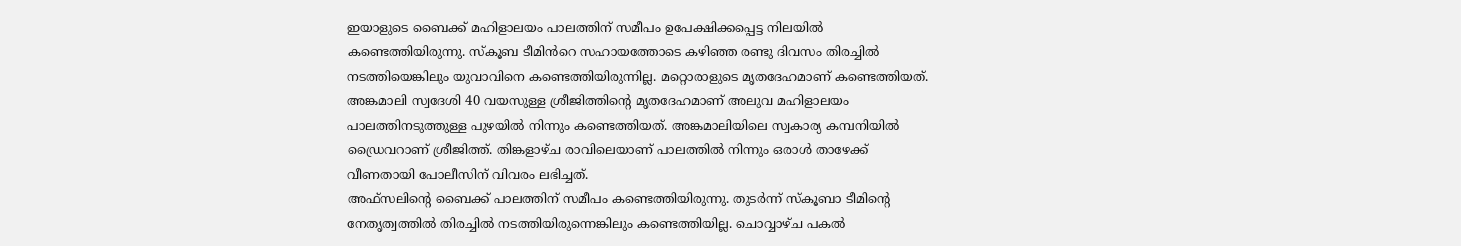ഇയാളുടെ ബൈക്ക് മഹിളാലയം പാലത്തിന് സമീപം ഉപേക്ഷിക്കപ്പെട്ട നിലയിൽ കണ്ടെത്തിയിരുന്നു. സ്കൂബ ടീമിൻറെ സഹായത്തോടെ കഴിഞ്ഞ രണ്ടു ദിവസം തിരച്ചിൽ നടത്തിയെങ്കിലും യുവാവിനെ കണ്ടെത്തിയിരുന്നില്ല. മറ്റൊരാളുടെ മൃതദേഹമാണ് കണ്ടെത്തിയത്. അങ്കമാലി സ്വദേശി 40 വയസുള്ള ശ്രീജിത്തിന്റെ മൃതദേഹമാണ് അലുവ മഹിളാലയം പാലത്തിനടുത്തുള്ള പുഴയിൽ നിന്നും കണ്ടെത്തിയത്. അങ്കമാലിയിലെ സ്വകാര്യ കമ്പനിയിൽ ഡ്രൈവറാണ് ശ്രീജിത്ത്. തിങ്കളാഴ്ച രാവിലെയാണ് പാലത്തിൽ നിന്നും ഒരാൾ താഴേക്ക് വീണതായി പോലീസിന് വിവരം ലഭിച്ചത്.
അഫ്സലിൻ്റെ ബൈക്ക് പാലത്തിന് സമീപം കണ്ടെത്തിയിരുന്നു. തുടർന്ന് സ്കൂബാ ടീമിൻ്റെ നേതൃത്വത്തിൽ തിരച്ചിൽ നടത്തിയിരുന്നെങ്കിലും കണ്ടെത്തിയില്ല. ചൊവ്വാഴ്ച പകൽ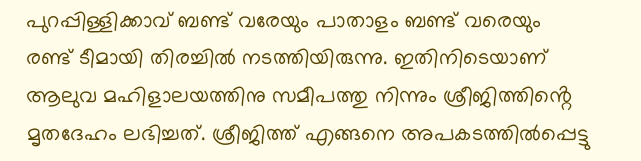പുറപ്പിള്ളിക്കാവ് ബണ്ട് വരേയും പാതാളം ബണ്ട് വരെയും രണ്ട് ടീമായി തിരച്ചിൽ നടത്തിയിരുന്നു. ഇതിനിടെയാണ് ആലുവ മഹിളാലയത്തിനു സമീപത്തു നിന്നും ശ്രീജിത്തിൻ്റെ മൃതദേഹം ലഭിച്ചത്. ശ്രീജിത്ത് എങ്ങനെ അപകടത്തിൽപ്പെട്ടു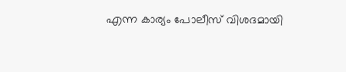എന്ന കാര്യം പോലീസ് വിശദമായി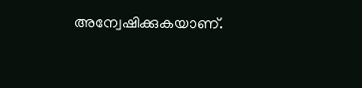അന്വേഷിക്കുകയാണ്.